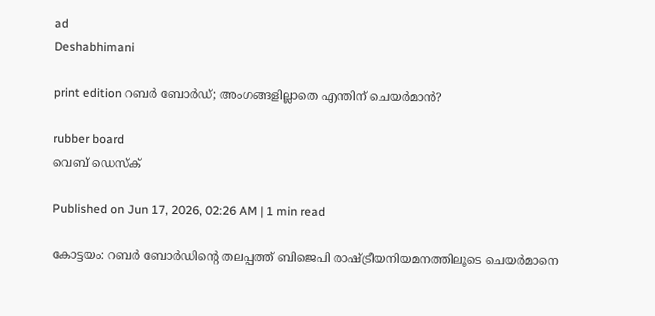ad
Deshabhimani

print edition റബർ ബോർഡ്‌; അംഗങ്ങളില്ലാതെ എന്തിന്‌ ചെയർമാൻ?

rubber board
വെബ് ഡെസ്ക്

Published on Jun 17, 2026, 02:26 AM | 1 min read

കോട്ടയം: റബർ ബോർഡിന്റെ തലപ്പത്ത്‌ ബിജെപി രാഷ്‌ട്രീയനിയമനത്തിലൂടെ ചെയർമാനെ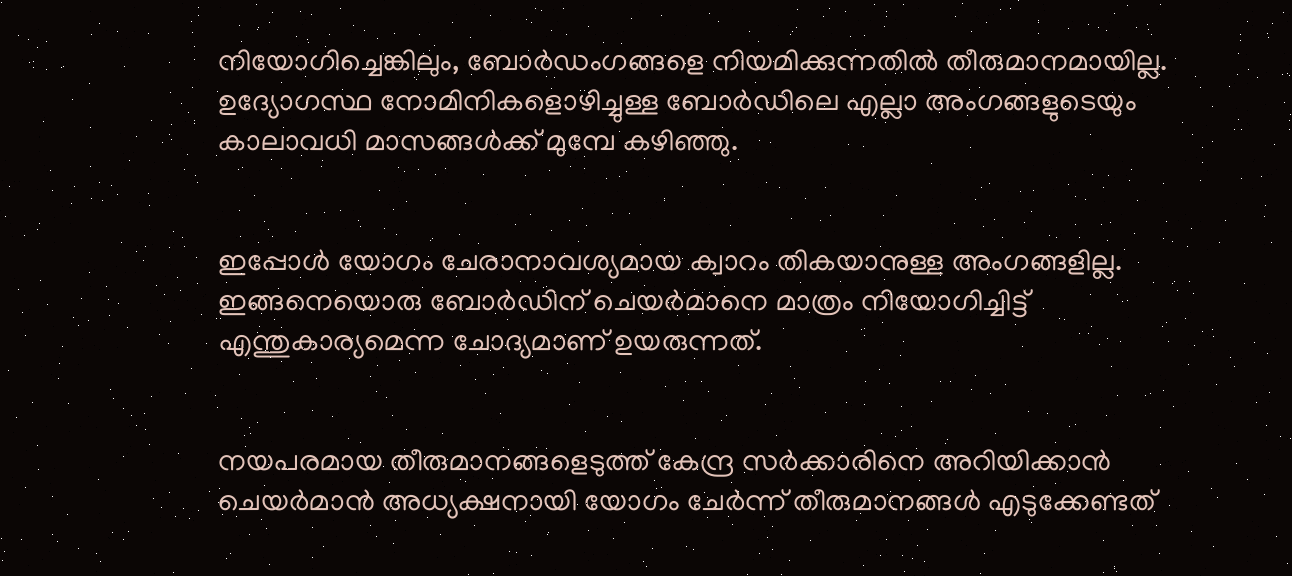നിയോഗിച്ചെങ്കിലും, ബോർഡംഗങ്ങളെ നിയമിക്കുന്നതിൽ തീരുമാനമായില്ല. ഉദ്യോഗസ്ഥ നോമിനികളൊഴിച്ചുള്ള ബോർഡിലെ എല്ലാ അംഗങ്ങളുടെയും കാലാവധി മാസങ്ങൾക്ക്‌ മുമ്പേ കഴിഞ്ഞു.


ഇപ്പോൾ യോഗം ചേരാനാവശ്യമായ ക്വാറം തികയാനുള്ള അംഗങ്ങളില്ല. ഇങ്ങനെയൊരു ബോർഡിന്‌ ചെയർമാനെ മാത്രം നിയോഗിച്ചിട്ട്‌ എന്തുകാര്യമെന്ന ചോദ്യമാണ്‌ ഉയരുന്നത്‌.


നയപരമായ തീരുമാനങ്ങളെടുത്ത്‌ കേന്ദ്ര സർക്കാരിനെ അറിയിക്കാൻ ചെയർമാൻ അധ്യക്ഷനായി യോഗം ചേർന്ന്‌ തീരുമാനങ്ങൾ എടുക്കേണ്ടത്‌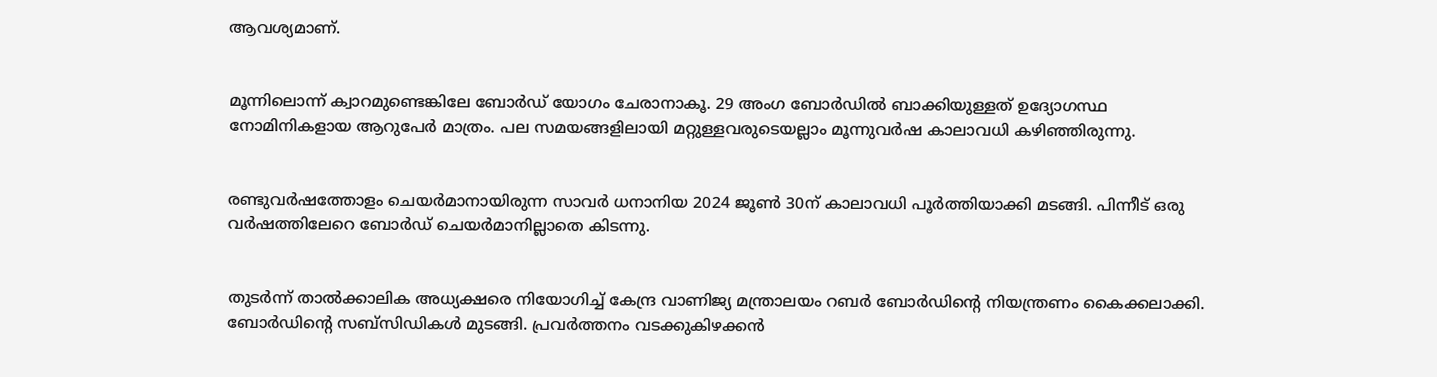ആവശ്യമാണ്‌.


മൂന്നിലൊന്ന്‌ ക്വാറമുണ്ടെങ്കിലേ ബോർഡ്‌ യോഗം ചേരാനാകൂ. 29 അംഗ ബോർഡിൽ ബാക്കിയുള്ളത്‌ ഉദ്യോഗസ്ഥ നോമിനികളായ ആറുപേർ മാത്രം. പല സമയങ്ങളിലായി മറ്റുള്ളവരുടെയല്ലാം മൂന്നുവർഷ കാലാവധി കഴിഞ്ഞിരുന്നു.


രണ്ടുവർഷത്തോളം ചെയർമാനായിരുന്ന സാവർ ധനാനിയ 2024 ജൂൺ 30ന്‌ കാലാവധി പൂർത്തിയാക്കി മടങ്ങി. പിന്നീട്‌ ഒരു വർഷത്തിലേറെ ബോർഡ്‌ ചെയർമാനില്ലാതെ കിടന്നു.


തുടർന്ന്‌ താൽക്കാലിക അധ്യക്ഷരെ നിയോഗിച്ച്‌ കേന്ദ്ര വാണിജ്യ മന്ത്രാലയം റബർ ബോർഡിന്റെ നിയന്ത്രണം കൈക്കലാക്കി. ബോർഡിന്റെ സബ്‌സിഡികൾ മുടങ്ങി. പ്രവർത്തനം വടക്കുകിഴക്കൻ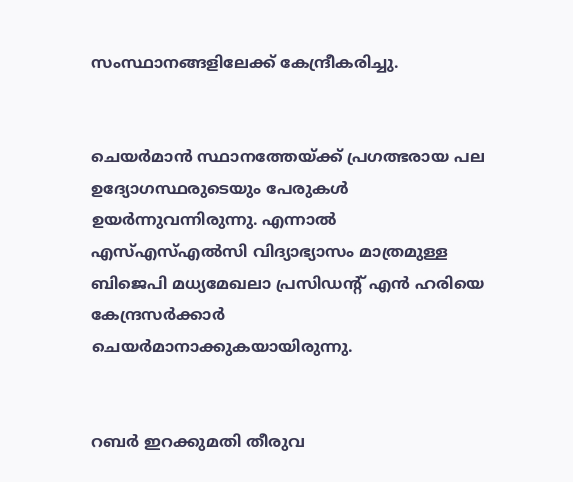സംസ്ഥാനങ്ങളിലേക്ക്‌ കേന്ദ്രീകരിച്ചു.


ചെയർമാൻ സ്ഥാനത്തേയ്‌ക്ക്‌ പ്രഗത്ഭരായ പല ഉദ്യോഗസ്ഥരുടെയും പേരുകൾ ഉയർന്നുവന്നിരുന്നു. എന്നാൽ എസ്‌എസ്‌എൽസി വിദ്യാഭ്യാസം മാത്രമുള്ള ബിജെപി മധ്യമേഖലാ പ്രസിഡന്റ്‌ എൻ ഹരിയെ കേന്ദ്രസർക്കാർ ചെയർമാനാക്കുകയായിരുന്നു.


റബർ ഇറക്കുമതി തീരുവ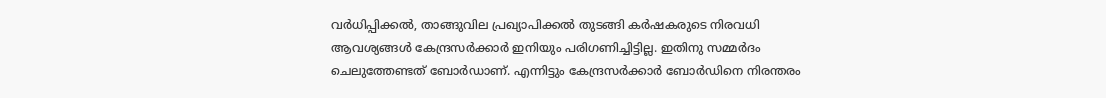വർധിപ്പിക്കൽ, താങ്ങുവില പ്രഖ്യാപിക്കൽ തുടങ്ങി കർഷകരുടെ നിരവധി ആവശ്യങ്ങൾ കേന്ദ്രസർക്കാർ ഇനിയും പരിഗണിച്ചിട്ടില്ല. ഇതിനു സമ്മർദം ചെലുത്തേണ്ടത്‌ ബോർഡാണ്‌. എന്നിട്ടും കേന്ദ്രസർക്കാർ ബോർഡിനെ നിരന്തരം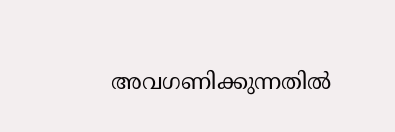അവഗണിക്കുന്നതിൽ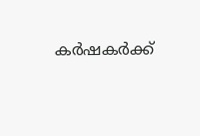കർഷകർക്ക്‌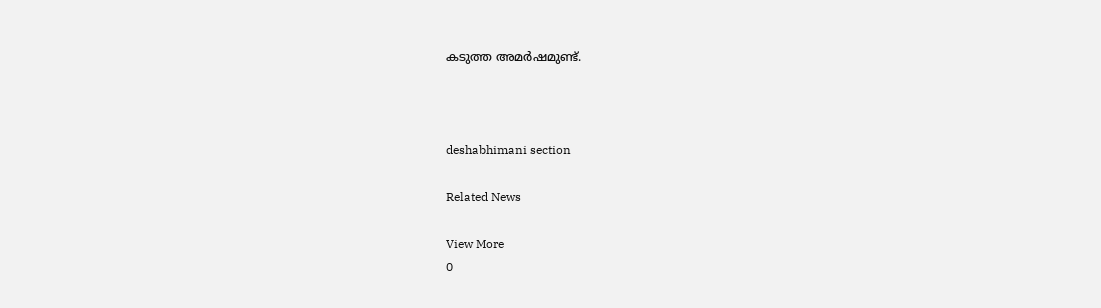കടുത്ത അമർഷമുണ്ട്‌.



deshabhimani section

Related News

View More
0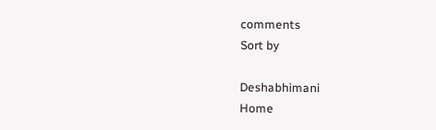comments
Sort by

Deshabhimani
Home